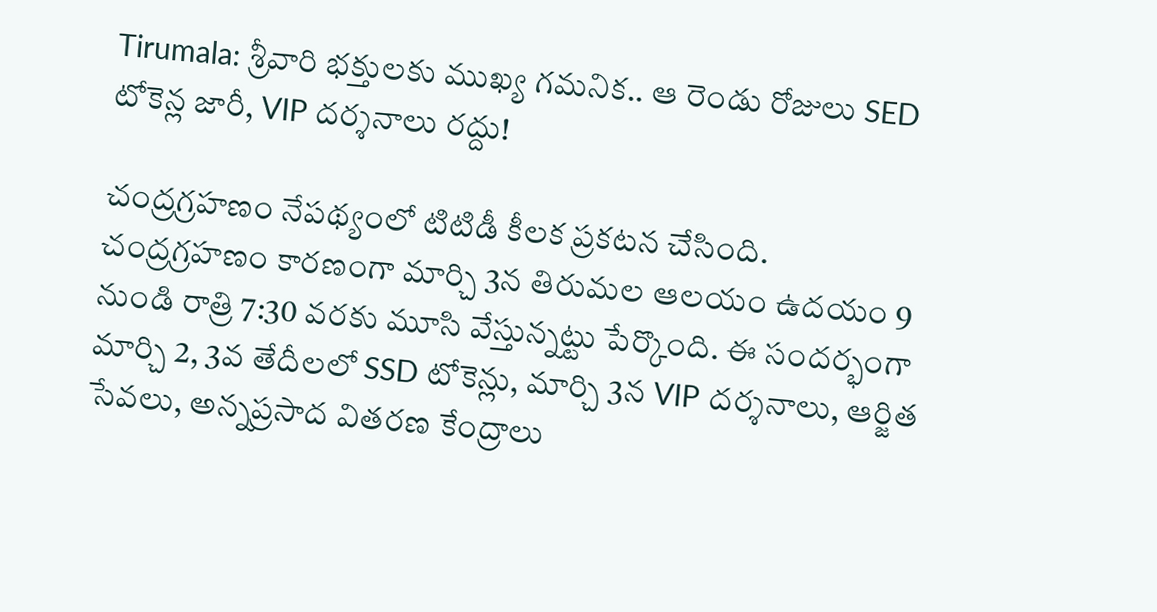Tirumala: శ్రీవారి భక్తులకు ముఖ్య గమనిక.. ఆ రెండు రోజులు SED టోకెన్ల జారీ, VIP దర్శనాలు రద్దు!

చంద్రగ్రహణం నేపథ్యంలో టిటిడీ కీలక ప్రకటన చేసింది. చంద్రగ్రహణం కారణంగా మార్చి 3న తిరుమల ఆలయం ఉదయం 9 నుండి రాత్రి 7:30 వరకు మూసి వేస్తున్నట్టు పేర్కొంది. ఈ సందర్భంగా మార్చి 2, 3వ తేదీలలో SSD టోకెన్లు, మార్చి 3న VIP దర్శనాలు, ఆర్జిత సేవలు, అన్నప్రసాద వితరణ కేంద్రాలు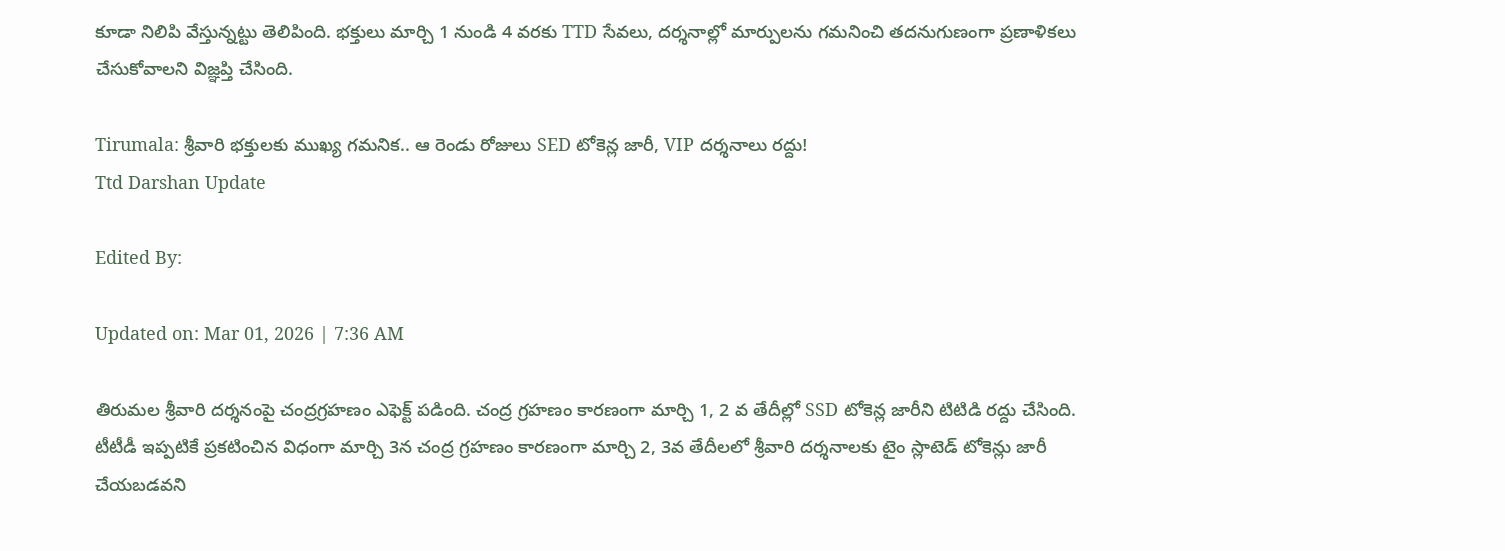కూడా నిలిపి వేస్తున్నట్టు తెలిపింది. భక్తులు మార్చి 1 నుండి 4 వరకు TTD సేవలు, దర్శనాల్లో మార్పులను గమనించి తదనుగుణంగా ప్రణాళికలు చేసుకోవాలని విజ్ఞప్తి చేసింది.

Tirumala: శ్రీవారి భక్తులకు ముఖ్య గమనిక.. ఆ రెండు రోజులు SED టోకెన్ల జారీ, VIP దర్శనాలు రద్దు!
Ttd Darshan Update

Edited By:

Updated on: Mar 01, 2026 | 7:36 AM

తిరుమల శ్రీవారి దర్శనంపై చంద్రగ్రహణం ఎఫెక్ట్ పడింది. చంద్ర గ్రహణం కారణంగా మార్చి 1, 2 వ తేదీల్లో SSD టోకెన్ల జారీని టిటిడి రద్దు చేసింది. టీటీడీ ఇప్పటికే ప్రకటించిన విధంగా మార్చి 3న చంద్ర గ్రహణం కారణంగా మార్చి 2, 3వ తేదీలలో శ్రీవారి దర్శనాలకు టైం స్లాటెడ్ టోకెన్లు జారీ చేయబడవని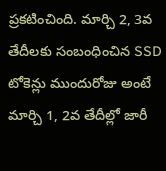ప్రకటించింది. మార్చి 2, 3వ తేదీలకు సంబంధించిన ‌SSD టోకెన్లు ముందురోజు అంటే మార్చి 1, 2వ తేదీల్లో జారీ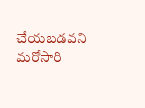చేయబడవని మరోసారి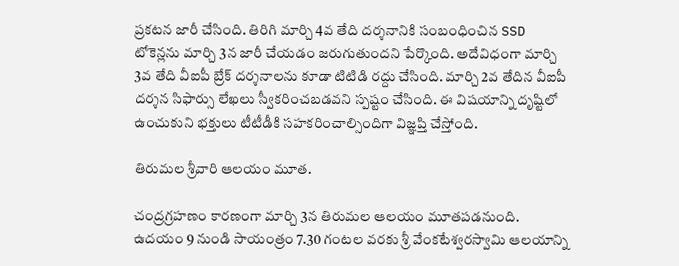ప్రకటన జారీ చేసింది. తిరిగి మార్చి 4వ తేది దర్శనానికి సంబంధించిన SSD టోకెన్లను మార్చి 3న జారీ చేయడం జరుగుతుందని పేర్కొంది. అదేవిధంగా మార్చి 3వ తేది వీఐపీ బ్రేక్ దర్శనాలను కూడా టిటిడి రద్దు చేసింది. మార్చి 2వ తేదిన వీఐపీ దర్శన సిఫార్సు లేఖలు స్వీకరించబడవని స్పష్టం చేసింది. ఈ విషయాన్ని దృష్టిలో ఉంచుకుని భక్తులు టీటీడీకి సహకరించాల్సిందిగా విజ్ఞప్తి చేస్తోంది.

తిరుమల శ్రీవారి ఆలయం మూత.

చంద్రగ్రహణం కారణంగా మార్చి 3న తిరుమల ఆలయం మూతపడనుంది. ఉదయం 9 నుండి సాయంత్రం 7.30 గంటల వరకు శ్రీ వేంకటేశ్వరస్వామి ఆలయాన్ని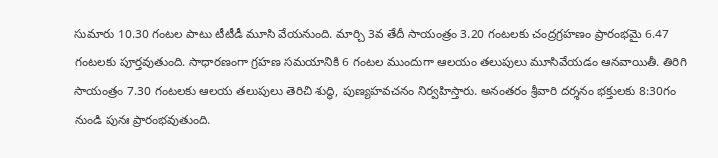సుమారు 10.30 గంటల పాటు టీటీడీ మూసి వేయనుంది. మార్చి 3వ తేదీ సాయంత్రం 3.20 గంటలకు చంద్రగ్రహణం ప్రారంభమై 6.47 గంటలకు పూర్తవుతుంది. సాధారణంగా గ్రహణ సమయానికి 6 గంటల ముందుగా ఆలయం తలుపులు మూసివేయడం ఆనవాయితీ. తిరిగి సాయంత్రం 7.30 గంటలకు ఆలయ తలుపులు తెరిచి శుద్ధి, పుణ్యహవచనం నిర్వహిస్తారు. అనంతరం శ్రీవారి దర్శనం భక్తులకు 8:30గం నుండి పునః ప్రారంభవుతుంది.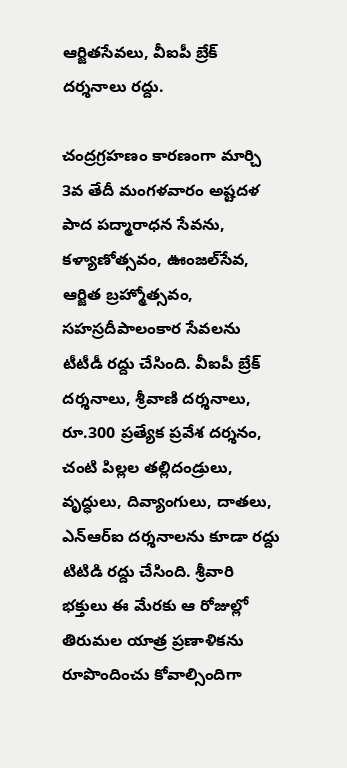ఆర్జితసేవలు, వీఐపీ బ్రేక్ దర్శనాలు రద్దు.

చంద్రగ్రహణం కారణంగా మార్చి 3వ‌ తేదీ మంగళవారం అష్టదళ పాద పద్మారాధన సేవను, కళ్యాణోత్సవం, ఊంజల్‌సేవ, ఆర్జిత బ్రహ్మోత్స‌వం, సహస్రదీపాలంకార సేవలను టీటీడీ రద్దు చేసింది. వీఐపీ బ్రేక్ దర్శనాలు, శ్రీవాణి దర్శనాలు, రూ.300 ప్రత్యేక ప్రవేశ దర్శనం, చంటి పిల్లల తల్లిదండ్రులు, వృద్ధులు, దివ్యాంగులు, దాతలు, ఎన్ఆర్ఐ దర్శనాలను కూడా రద్దు టిటిడి రద్దు చేసింది. శ్రీవారి భక్తులు ఈ మేరకు ఆ రోజుల్లో తిరుమల యాత్ర ప్రణాళికను రూపొందించు కోవాల్సిందిగా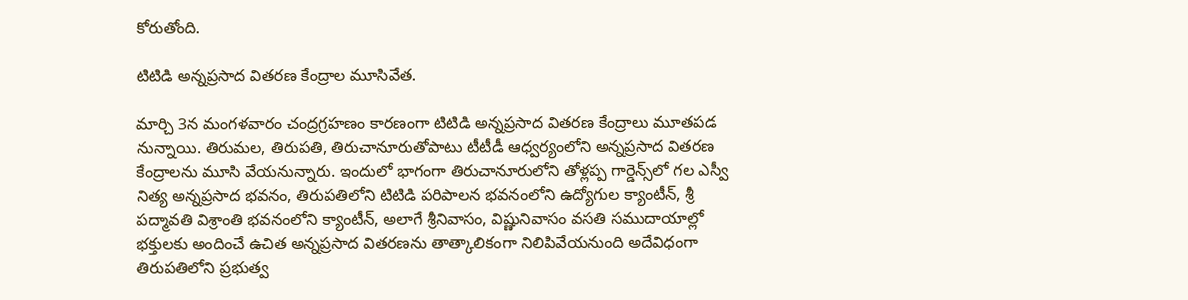కోరుతోంది.

టిటిడి అన్నప్రసాద వితరణ కేంద్రాల మూసివేత.

మార్చి 3న మంగళవారం చంద్రగ్రహణం కారణంగా టిటిడి అన్నప్రసాద వితరణ కేంద్రాలు మూతపడ నున్నాయి. తిరుమల, తిరుపతి, తిరుచానూరుతోపాటు టీటీడీ ఆధ్వర్యంలోని అన్నప్రసాద వితరణ కేంద్రాలను మూసి వేయనున్నారు. ఇందులో భాగంగా తిరుచానూరులోని తోళ్లప్ప గార్డెన్స్‌లో గల ఎస్వీ నిత్య అన్నప్రసాద భవనం, తిరుపతిలోని టిటిడి పరిపాలన భవనంలోని ఉద్యోగుల క్యాంటీన్‌, శ్రీ పద్మావతి విశ్రాంతి భవనంలోని క్యాంటీన్‌, అలాగే శ్రీనివాసం, విష్ణునివాసం వసతి సముదాయాల్లో భక్తులకు అందించే ఉచిత అన్నప్రసాద వితరణను తాత్కాలికంగా నిలిపివేయనుంది అదేవిధంగా తిరుపతిలోని ప్రభుత్వ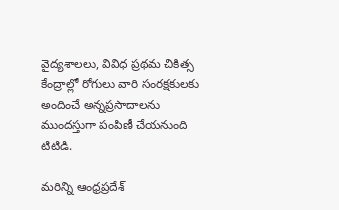వైద్యశాలలు, వివిధ ప్రథమ చికిత్స కేంద్రాల్లో రోగులు వారి సంరక్షకులకు అందించే అన్నప్రసాదాలను ముందస్తుగా పంపిణీ చేయనుంది టిటిడి.

మరిన్ని ఆంధ్రప్రదేశ్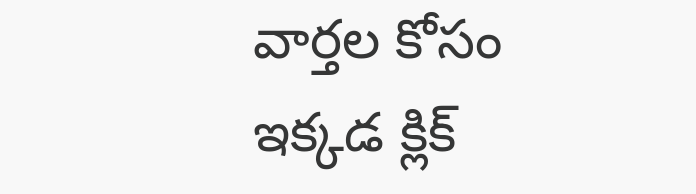వార్తల కోసం ఇక్కడ క్లిక్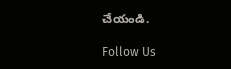చేయండి.

Follow Us